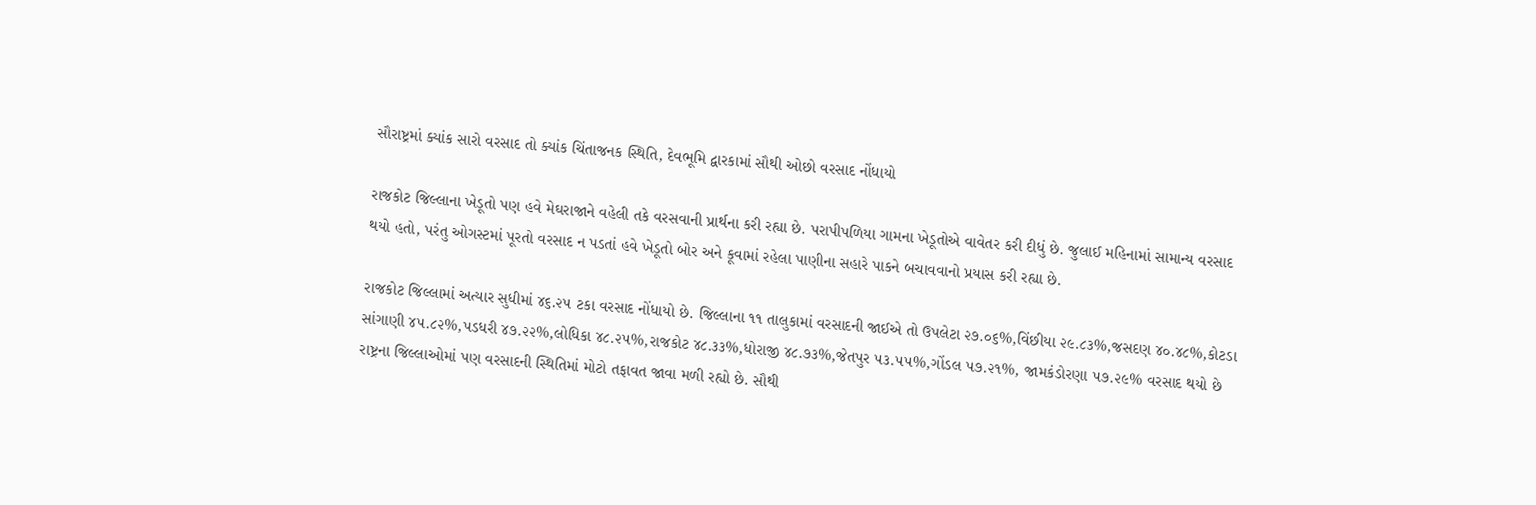સૌરાષ્ટ્રમાં ક્યાંક સારો વરસાદ તો ક્યાંક ચિંતાજનક સ્થિતિ, દેવભૂમિ દ્વારકામાં સૌથી ઓછો વરસાદ નોંધાયો

રાજકોટ જિલ્લાના ખેડૂતો પણ હવે મેઘરાજાને વહેલી તકે વરસવાની પ્રાર્થના કરી રહ્યા છે. પરાપીપળિયા ગામના ખેડૂતોએ વાવેતર કરી દીધું છે. જુલાઈ મહિનામાં સામાન્ય વરસાદ થયો હતો, પરંતુ ઓગસ્ટમાં પૂરતો વરસાદ ન પડતાં હવે ખેડૂતો બોર અને કૂવામાં રહેલા પાણીના સહારે પાકને બચાવવાનો પ્રયાસ કરી રહ્યા છે.

રાજકોટ જિલ્લામાં અત્યાર સુધીમાં ૪૬.૨૫ ટકા વરસાદ નોંધાયો છે. જિલ્લાના ૧૧ તાલુકામાં વરસાદની જાઈએ તો ઉપલેટા ૨૭.૦૬%,વિંછીયા ૨૯.૮૩%,જસદણ ૪૦.૪૮%,કોટડા સાંગાણી ૪૫.૮૨%,પડધરી ૪૭.૨૨%,લોધિકા ૪૮.૨૫%,રાજકોટ ૪૮.૩૩%,ધોરાજી ૪૮.૭૩%,જેતપુર ૫૩.૫૫%,ગોંડલ ૫૭.૨૧%, જામકંડોરણા ૫૭.૨૯% વરસાદ થયો છે રાષ્ટ્રના જિલ્લાઓમાં પણ વરસાદની સ્થિતિમાં મોટો તફાવત જાવા મળી રહ્યો છે. સૌથી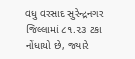વધુ વરસાદ સુરેન્દ્રનગર જિલ્લામાં ૮૧.૨૩ ટકા નોંધાયો છે, જ્યારે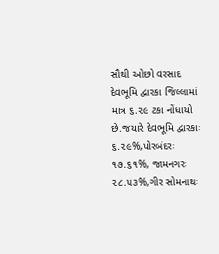સૌથી ઓછો વરસાદ દેવભૂમિ દ્વારકા જિલ્લામાં માત્ર ૬.૨૯ ટકા નોંધાયો છે.જયારે દેવભૂમિ દ્વારકાઃ ૬.૨૯%,પોરબંદરઃ ૧૭.૬૧%, જામનગરઃ ૨૮.૫૩%,ગીર સોમનાથઃ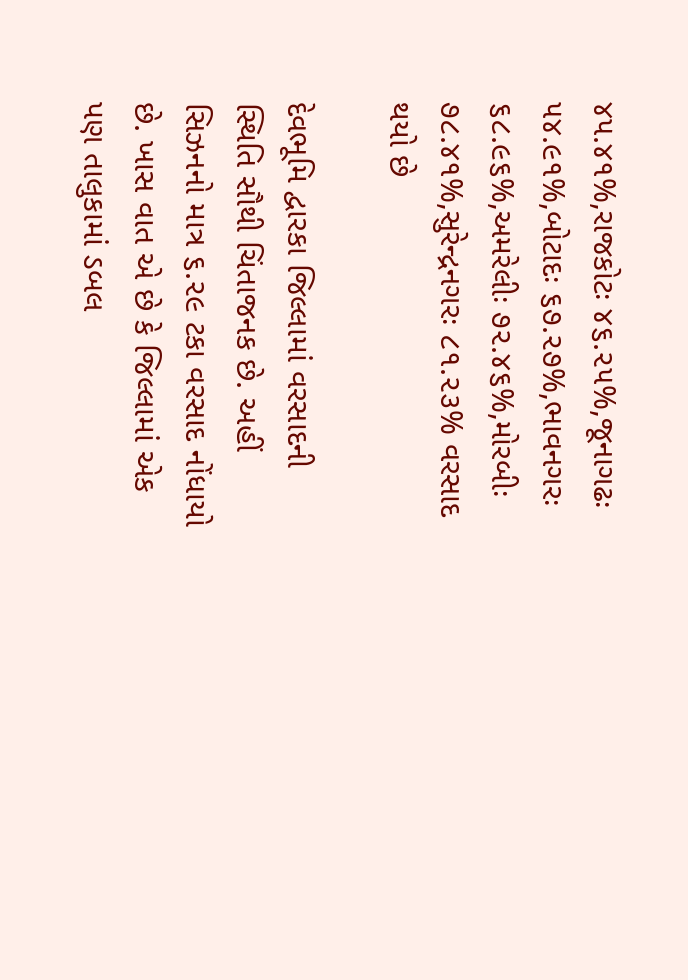૪૫.૪૧%,રાજકોટઃ ૪૬.૨૫%,જૂનાગઢઃ ૫૪.૯૧%,બોટાદઃ ૬૭.૨૭%,ભાવનગરઃ ૬૮.૯૬%,અમરેલીઃ ૭૨.૪૬%,મોરબીઃ ૭૮.૪૧%,સુરેન્દ્રનગરઃ ૮૧.૨૩% વરસાદ થયો છે

દેવભૂમિ દ્વારકા જિલ્લામાં વરસાદની સ્થિતિ સૌથી ચિંતાજનક છે. અહીં સિઝનનો માત્ર ૬.૨૯ ટકા વરસાદ નોંધાયો છે. ખાસ વાત એ છે કે જિલ્લામાં એક પણ તાલુકામાં ડબલ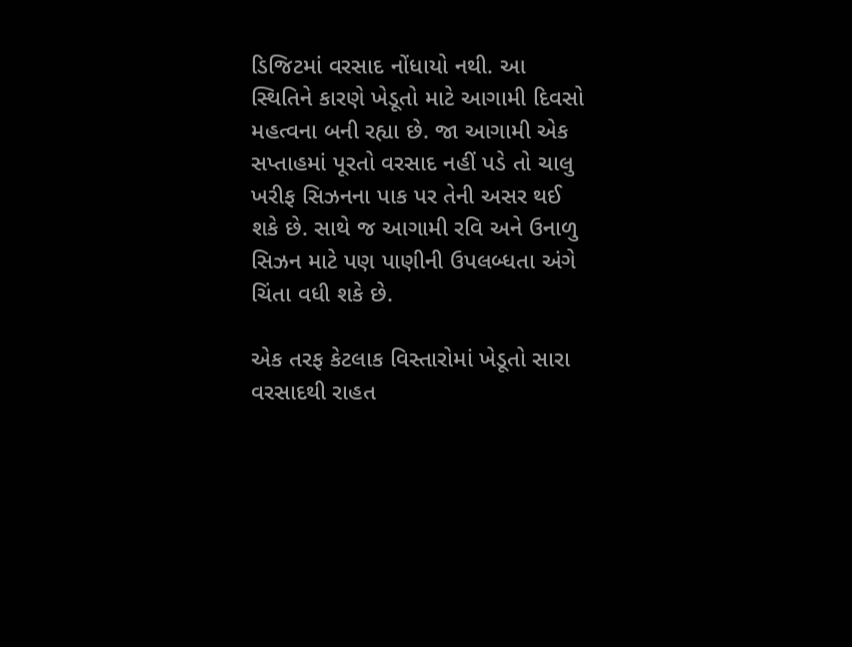ડિજિટમાં વરસાદ નોંધાયો નથી. આ સ્થિતિને કારણે ખેડૂતો માટે આગામી દિવસો મહત્વના બની રહ્યા છે. જા આગામી એક સપ્તાહમાં પૂરતો વરસાદ નહીં પડે તો ચાલુ ખરીફ સિઝનના પાક પર તેની અસર થઈ શકે છે. સાથે જ આગામી રવિ અને ઉનાળુ સિઝન માટે પણ પાણીની ઉપલબ્ધતા અંગે ચિંતા વધી શકે છે.

એક તરફ કેટલાક વિસ્તારોમાં ખેડૂતો સારા વરસાદથી રાહત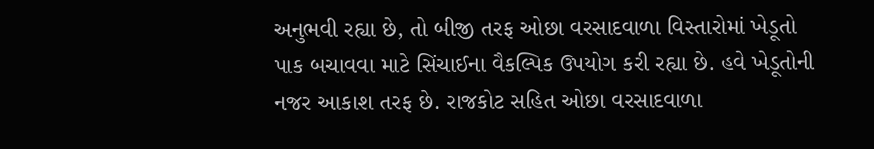અનુભવી રહ્યા છે, તો બીજી તરફ ઓછા વરસાદવાળા વિસ્તારોમાં ખેડૂતો પાક બચાવવા માટે સિંચાઈના વૈકલ્પિક ઉપયોગ કરી રહ્યા છે. હવે ખેડૂતોની નજર આકાશ તરફ છે. રાજકોટ સહિત ઓછા વરસાદવાળા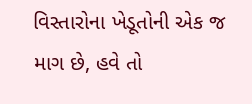વિસ્તારોના ખેડૂતોની એક જ માગ છે, હવે તો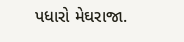પધારો મેઘરાજા.